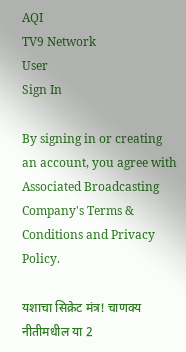AQI
TV9 Network
User
Sign In

By signing in or creating an account, you agree with Associated Broadcasting Company's Terms & Conditions and Privacy Policy.

यशाचा सिक्रेट मंत्र! चाणक्य नीतीमधील या 2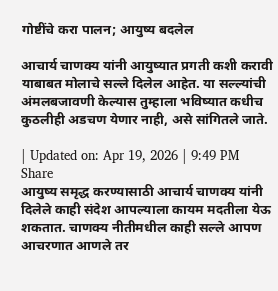गोष्टींचे करा पालन; आयुष्य बदलेल

आचार्य चाणक्य यांनी आयुष्यात प्रगती कशी करावी याबाबत मोलाचे सल्ले दिलेल आहेत. या सल्ल्यांची अंमलबजावणी केल्यास तुम्हाला भविष्यात कधीच कुठलीही अडचण येणार नाही, असे सांगितले जाते.

| Updated on: Apr 19, 2026 | 9:49 PM
Share
आयुष्य समृद्ध करण्यासाठी आचार्य चाणक्य यांनी दिलेले काही संदेश आपल्याला कायम मदतीला येऊ शकतात. चाणक्य नीतीमधील काही सल्ले आपण आचरणात आणले तर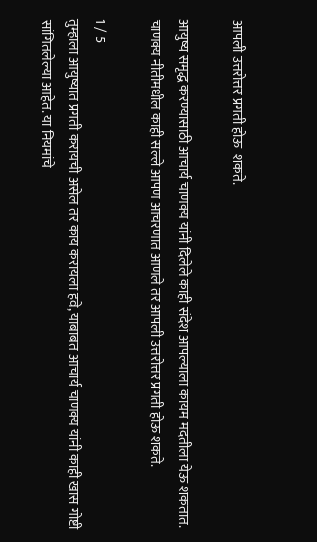आपली उत्तरोत्तर प्रगती होऊ  शकते.

आयुष्य समृद्ध करण्यासाठी आचार्य चाणक्य यांनी दिलेले काही संदेश आपल्याला कायम मदतीला येऊ शकतात. चाणक्य नीतीमधील काही सल्ले आपण आचरणात आणले तर आपली उत्तरोत्तर प्रगती होऊ शकते.

1 / 5
तुम्हाला आयुष्यात प्रगती करायची असेल तर काय करायला हवे, याबाबत आचार्य चाणक्य यांनी काही खास गोष्टी सांगितलेल्या आहेत. या नियमांचे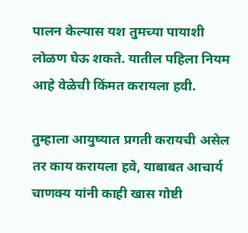पालन केल्यास यश तुमच्या पायाशी लोळण घेऊ शकते. यातील पहिला नियम आहे वेळेची किंमत करायला हवी.

तुम्हाला आयुष्यात प्रगती करायची असेल तर काय करायला हवे, याबाबत आचार्य चाणक्य यांनी काही खास गोष्टी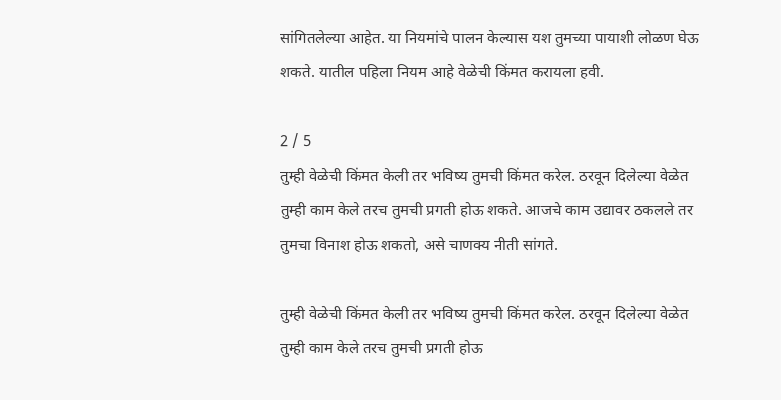सांगितलेल्या आहेत. या नियमांचे पालन केल्यास यश तुमच्या पायाशी लोळण घेऊ शकते. यातील पहिला नियम आहे वेळेची किंमत करायला हवी.

2 / 5
तुम्ही वेळेची किंमत केली तर भविष्य तुमची किंमत करेल. ठरवून दिलेल्या वेळेत तुम्ही काम केले तरच तुमची प्रगती होऊ शकते. आजचे काम उद्यावर ठकलले तर तुमचा विनाश होऊ शकतो, असे चाणक्य नीती सांगते.

तुम्ही वेळेची किंमत केली तर भविष्य तुमची किंमत करेल. ठरवून दिलेल्या वेळेत तुम्ही काम केले तरच तुमची प्रगती होऊ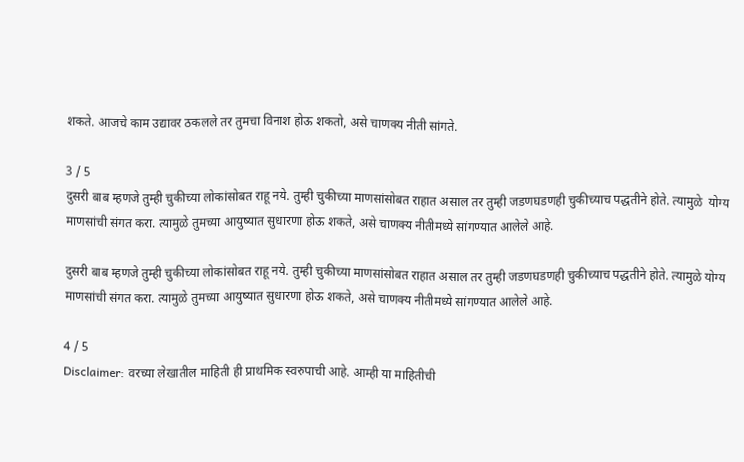शकते. आजचे काम उद्यावर ठकलले तर तुमचा विनाश होऊ शकतो, असे चाणक्य नीती सांगते.

3 / 5
दुसरी बाब म्हणजे तुम्ही चुकीच्या लोकांसोबत राहू नये. तुम्ही चुकीच्या माणसांसोबत राहात असाल तर तुम्ही जडणघडणही चुकीच्याच पद्धतीने होते. त्यामुळे  योग्य माणसांची संगत करा. त्यामुळे तुमच्या आयुष्यात सुधारणा होऊ शकते, असे चाणक्य नीतीमध्ये सांगण्यात आलेले आहे.

दुसरी बाब म्हणजे तुम्ही चुकीच्या लोकांसोबत राहू नये. तुम्ही चुकीच्या माणसांसोबत राहात असाल तर तुम्ही जडणघडणही चुकीच्याच पद्धतीने होते. त्यामुळे योग्य माणसांची संगत करा. त्यामुळे तुमच्या आयुष्यात सुधारणा होऊ शकते, असे चाणक्य नीतीमध्ये सांगण्यात आलेले आहे.

4 / 5
Disclaimer: वरच्या लेखातील माहिती ही प्राथमिक स्वरुपाची आहे. आम्ही या माहितीची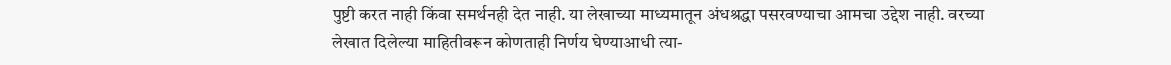पुष्टी करत नाही किंवा समर्थनही देत नाही. या लेखाच्या माध्यमातून अंधश्रद्धा पसरवण्याचा आमचा उद्देश नाही. वरच्या लेखात दिलेल्या माहितीवरून कोणताही निर्णय घेण्याआधी त्या-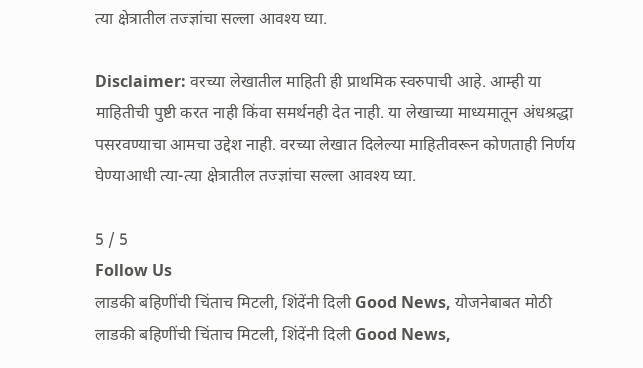त्या क्षेत्रातील तज्ज्ञांचा सल्ला आवश्य घ्या.

Disclaimer: वरच्या लेखातील माहिती ही प्राथमिक स्वरुपाची आहे. आम्ही या माहितीची पुष्टी करत नाही किंवा समर्थनही देत नाही. या लेखाच्या माध्यमातून अंधश्रद्धा पसरवण्याचा आमचा उद्देश नाही. वरच्या लेखात दिलेल्या माहितीवरून कोणताही निर्णय घेण्याआधी त्या-त्या क्षेत्रातील तज्ज्ञांचा सल्ला आवश्य घ्या.

5 / 5
Follow Us
लाडकी बहिणींची चिंताच मिटली, शिंदेंनी दिली Good News, योजनेबाबत मोठी
लाडकी बहिणींची चिंताच मिटली, शिंदेंनी दिली Good News,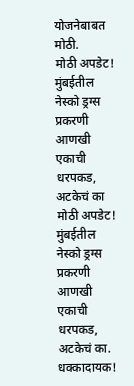योजनेबाबत मोठी.
मोठी अपडेट! मुंबईतील नेस्को ड्रग्स प्रकरणी आणखी एकाची धरपकड, अटकेचं का
मोठी अपडेट! मुंबईतील नेस्को ड्रग्स प्रकरणी आणखी एकाची धरपकड, अटकेचं का.
धक्कादायक!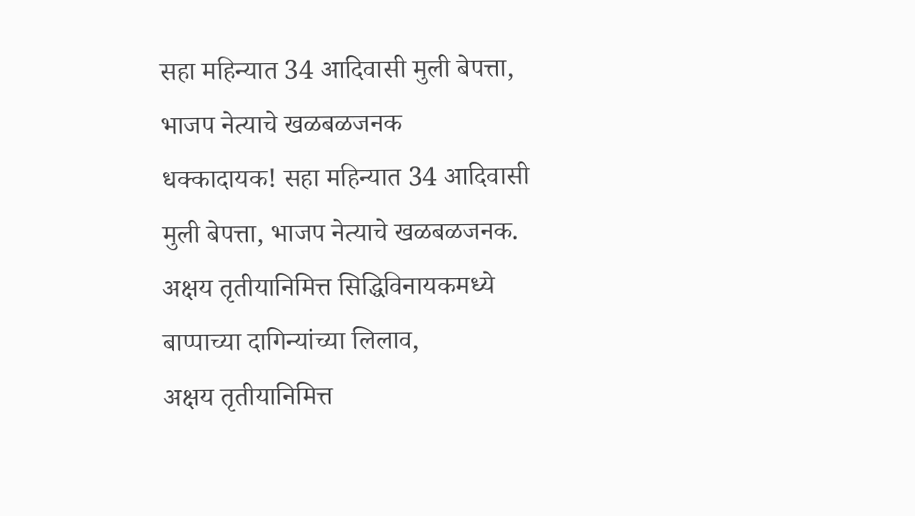सहा महिन्यात 34 आदिवासी मुली बेपत्ता, भाजप नेत्याचे खळबळजनक
धक्कादायक! सहा महिन्यात 34 आदिवासी मुली बेपत्ता, भाजप नेत्याचे खळबळजनक.
अक्षय तृतीयानिमित्त सिद्धिविनायकमध्ये बाप्पाच्या दागिन्यांच्या लिलाव,
अक्षय तृतीयानिमित्त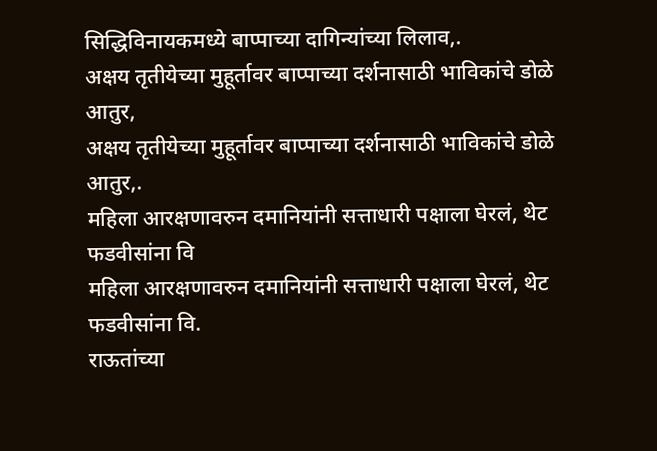सिद्धिविनायकमध्ये बाप्पाच्या दागिन्यांच्या लिलाव,.
अक्षय तृतीयेच्या मुहूर्तावर बाप्पाच्या दर्शनासाठी भाविकांचे डोळे आतुर,
अक्षय तृतीयेच्या मुहूर्तावर बाप्पाच्या दर्शनासाठी भाविकांचे डोळे आतुर,.
महिला आरक्षणावरुन दमानियांनी सत्ताधारी पक्षाला घेरलं, थेट फडवीसांना वि
महिला आरक्षणावरुन दमानियांनी सत्ताधारी पक्षाला घेरलं, थेट फडवीसांना वि.
राऊतांच्या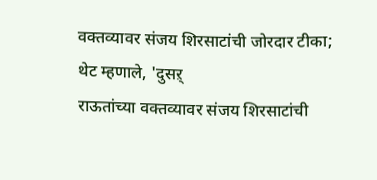वक्तव्यावर संजय शिरसाटांची जोरदार टीका; थेट म्हणाले, 'दुसऱ्
राऊतांच्या वक्तव्यावर संजय शिरसाटांची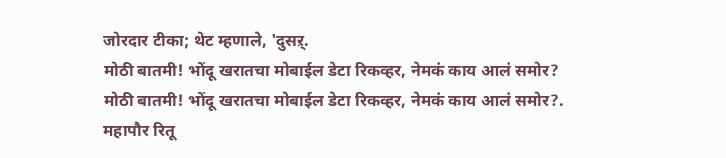जोरदार टीका; थेट म्हणाले, 'दुसऱ्.
मोठी बातमी! भोंदू खरातचा मोबाईल डेटा रिकव्हर, नेमकं काय आलं समोर?
मोठी बातमी! भोंदू खरातचा मोबाईल डेटा रिकव्हर, नेमकं काय आलं समोर?.
महापौर रितू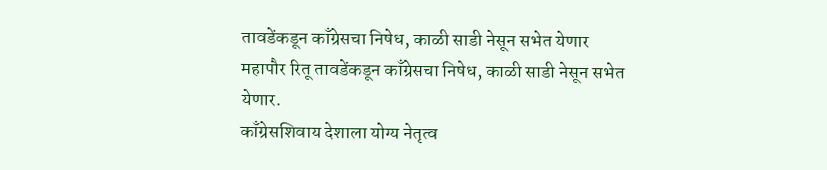तावडेंकडून काँग्रेसचा निषेध, काळी साडी नेसून सभेत येणार
महापौर रितू तावडेंकडून काँग्रेसचा निषेध, काळी साडी नेसून सभेत येणार.
काँग्रेसशिवाय देशाला योग्य नेतृत्व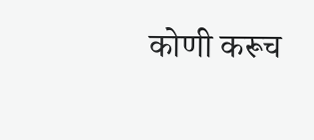कोणी करूच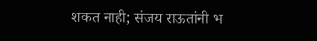शकत नाही; संजय राऊतांनी भ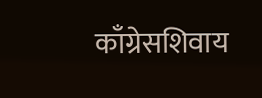काँग्रेसशिवाय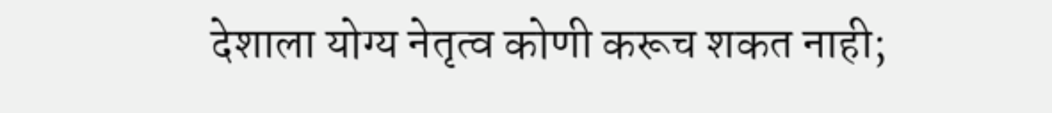देशाला योग्य नेतृत्व कोणी करूच शकत नाही;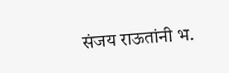संजय राऊतांनी भ.